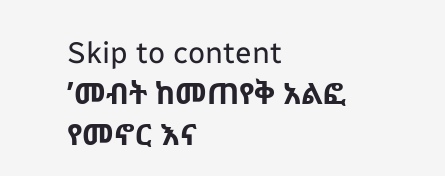Skip to content
’መብት ከመጠየቅ አልፎ የመኖር እና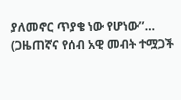ያለመኖር ጥያቄ ነው የሆነው’’… (ጋዜጠኛና የሰብ አዊ መብት ተሟጋች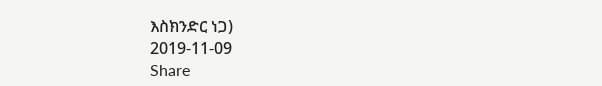እስክንድር ነጋ)
2019-11-09
Share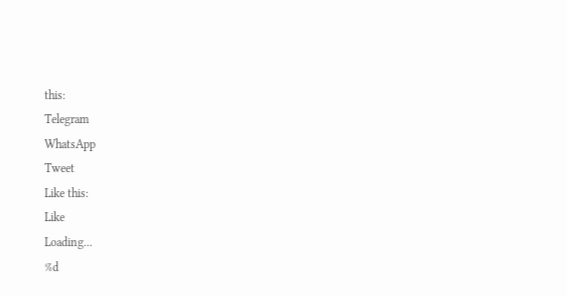this:
Telegram
WhatsApp
Tweet
Like this:
Like
Loading...
%d